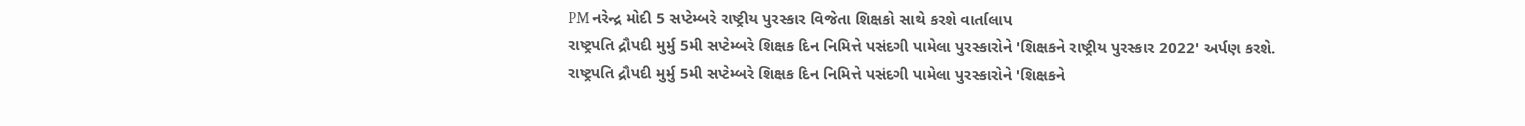PM નરેન્દ્ર મોદી 5 સપ્ટેમ્બરે રાષ્ટ્રીય પુરસ્કાર વિજેતા શિક્ષકો સાથે કરશે વાર્તાલાપ
રાષ્ટ્રપતિ દ્રૌપદી મુર્મુ 5મી સપ્ટેમ્બરે શિક્ષક દિન નિમિત્તે પસંદગી પામેલા પુરસ્કારોને 'શિક્ષકને રાષ્ટ્રીય પુરસ્કાર 2022' અર્પણ કરશે.
રાષ્ટ્રપતિ દ્રૌપદી મુર્મુ 5મી સપ્ટેમ્બરે શિક્ષક દિન નિમિત્તે પસંદગી પામેલા પુરસ્કારોને 'શિક્ષકને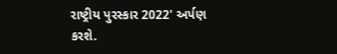રાષ્ટ્રીય પુરસ્કાર 2022' અર્પણ કરશે.